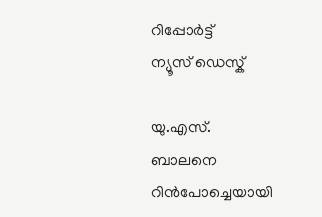റിപ്പോര്‍ട്ട്
ന്യൂസ് ഡെസ്ക്

യു.എസ്. ബാലനെ റിന്‍പോച്ചെയായി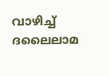വാഴിച്ച് ദലൈലാമ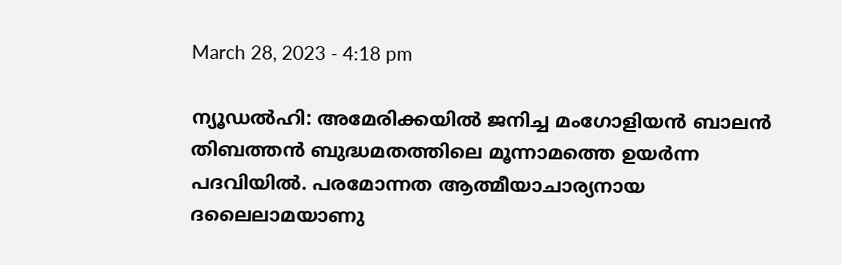March 28, 2023 - 4:18 pm

ന്യൂഡല്‍ഹി: അമേരിക്കയില്‍ ജനിച്ച മംഗോളിയന്‍ ബാലന്‍ തിബത്തന്‍ ബുദ്ധമതത്തിലെ മൂന്നാമത്തെ ഉയര്‍ന്ന പദവിയില്‍. പരമോന്നത ആത്മീയാചാര്യനായ ദലൈലാമയാണു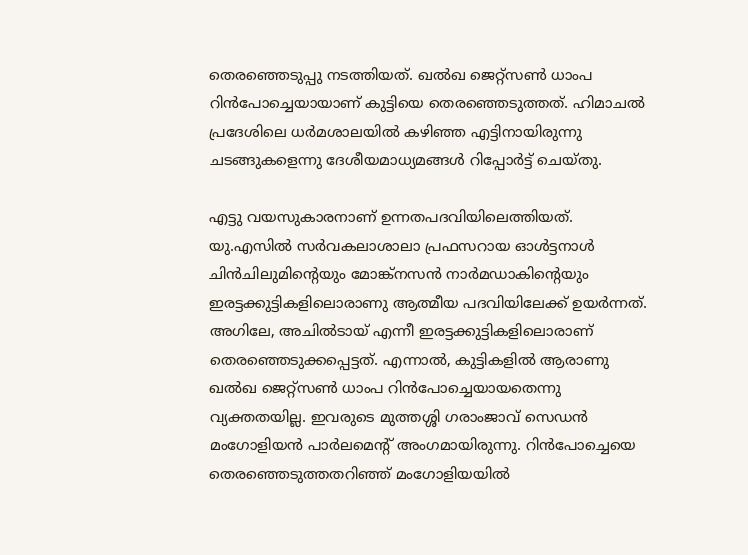തെരഞ്ഞെടുപ്പു നടത്തിയത്. ഖല്‍ഖ ജെറ്റ്‌സണ്‍ ധാംപ റിന്‍പോച്ചെയായാണ് കുട്ടിയെ തെരഞ്ഞെടുത്തത്. ഹിമാചല്‍ പ്രദേശിലെ ധര്‍മശാലയില്‍ കഴിഞ്ഞ എട്ടിനായിരുന്നു ചടങ്ങുകളെന്നു ദേശീയമാധ്യമങ്ങള്‍ റിപ്പോര്‍ട്ട് ചെയ്തു.

എട്ടു വയസുകാരനാണ് ഉന്നതപദവിയിലെത്തിയത്. യു.എസില്‍ സര്‍വകലാശാലാ പ്രഫസറായ ഓള്‍ട്ടനാള്‍ ചിന്‍ചിലുമിന്റെയും മോങ്ക്‌നസന്‍ നാര്‍മഡാകിന്റെയും ഇരട്ടക്കുട്ടികളിലൊരാണു ആത്മീയ പദവിയിലേക്ക് ഉയര്‍ന്നത്. അഗിലേ, അചില്‍ടായ് എന്നീ ഇരട്ടക്കുട്ടികളിലൊരാണ് തെരഞ്ഞെടുക്കപ്പെട്ടത്. എന്നാല്‍, കുട്ടികളില്‍ ആരാണു ഖല്‍ഖ ജെറ്റ്‌സണ്‍ ധാംപ റിന്‍പോച്ചെയായതെന്നു വ്യക്തതയില്ല. ഇവരുടെ മുത്തശ്ശി ഗരാംജാവ് സെഡന്‍ മംഗോളിയന്‍ പാര്‍ലമെന്റ് അംഗമായിരുന്നു. റിന്‍പോച്ചെയെ തെരഞ്ഞെടുത്തതറിഞ്ഞ് മംഗോളിയയില്‍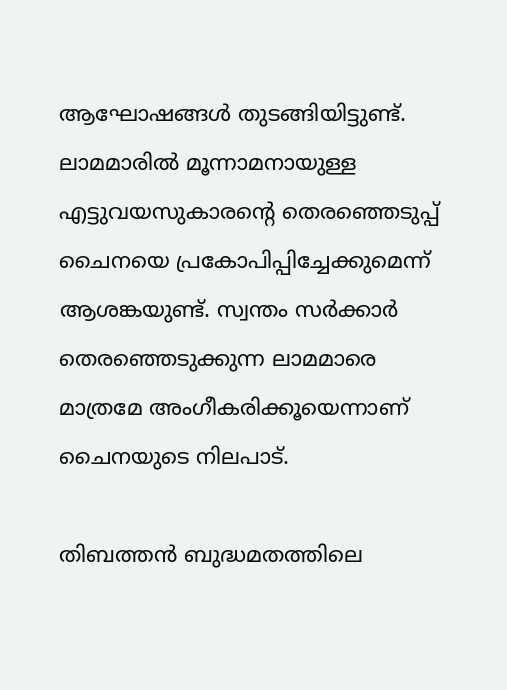ആഘോഷങ്ങള്‍ തുടങ്ങിയിട്ടുണ്ട്. ലാമമാരില്‍ മൂന്നാമനായുള്ള എട്ടുവയസുകാരന്റെ തെരഞ്ഞെടുപ്പ് ചൈനയെ പ്രകോപിപ്പിച്ചേക്കുമെന്ന് ആശങ്കയുണ്ട്. സ്വന്തം സര്‍ക്കാര്‍ തെരഞ്ഞെടുക്കുന്ന ലാമമാരെ മാത്രമേ അംഗീകരിക്കൂയെന്നാണ് ചൈനയുടെ നിലപാട്.

തിബത്തന്‍ ബുദ്ധമതത്തിലെ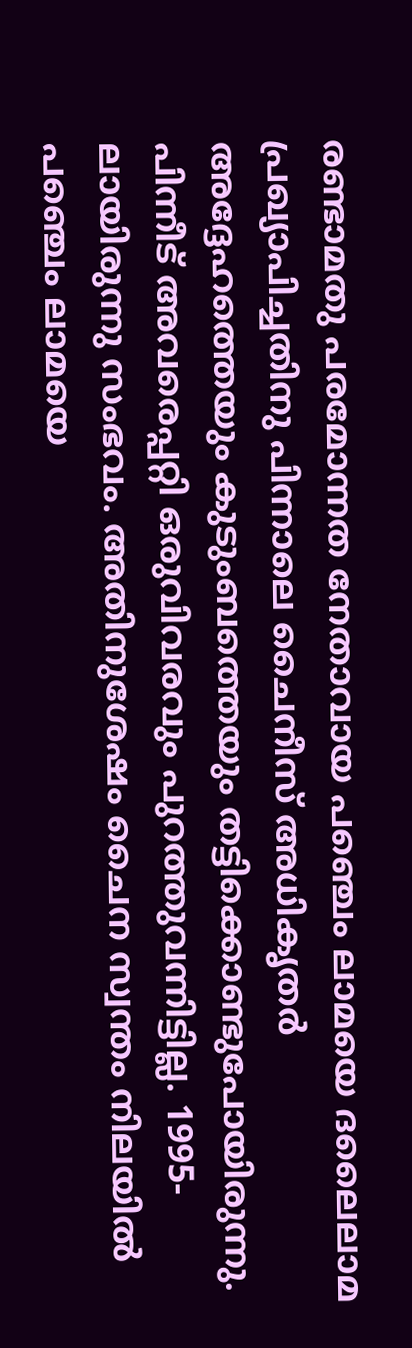രണ്ടാമതു പരമോന്നത നേതാവായ പഞ്ചെം ലാമയെ ദലൈലാമ പ്രഖ്യാപിച്ചതിനു പിന്നാലെ ചൈനീസ് അധികൃതര്‍ അദ്ദേഹത്തെയും കുടുംബത്തെയും തട്ടിക്കൊണ്ടുപോയിരുന്നു. പിന്നീട് അവരെപ്പറ്റി ഒരുവിവരവും പുറത്തുവന്നിട്ടില്ല. 1995-ലായിരുന്നു സംഭവം. അതിനുശേഷം ചൈന സ്വന്തം നിലയില്‍ പഞ്ചെം ലാമയെ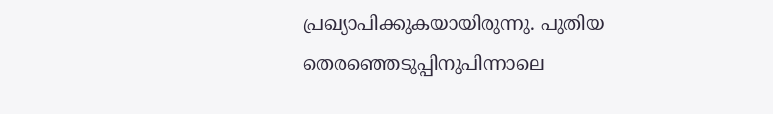പ്രഖ്യാപിക്കുകയായിരുന്നു. പുതിയ തെരഞ്ഞെടുപ്പിനുപിന്നാലെ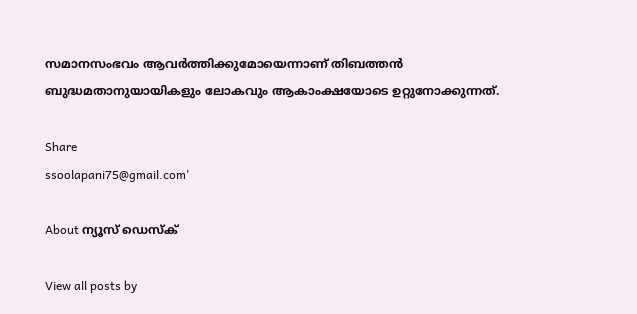സമാനസംഭവം ആവര്‍ത്തിക്കുമോയെന്നാണ് തിബത്തന്‍ ബുദ്ധമതാനുയായികളും ലോകവും ആകാംക്ഷയോടെ ഉറ്റുനോക്കുന്നത്.

Share
ssoolapani75@gmail.com'

About ന്യൂസ് ഡെസ്ക്

View all posts by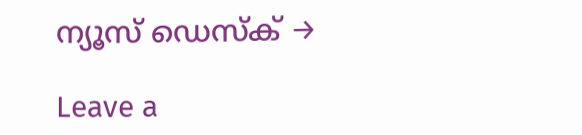ന്യൂസ് ഡെസ്ക് →

Leave a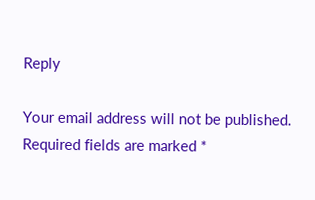Reply

Your email address will not be published. Required fields are marked *